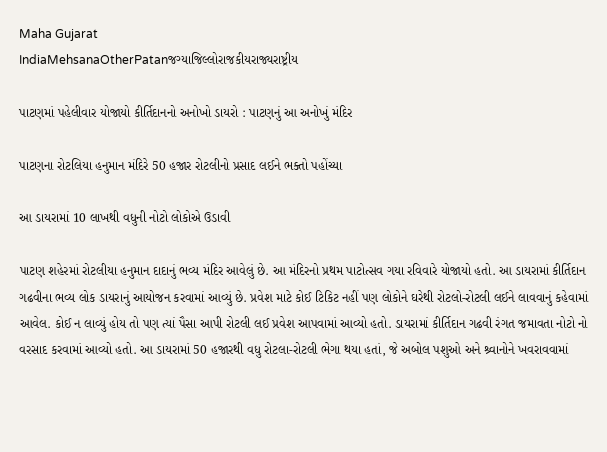Maha Gujarat
IndiaMehsanaOtherPatanજગ્યાજિલ્લોરાજકીયરાજ્યરાષ્ટ્રીય

પાટણમાં પહેલીવાર યોજાયો કીર્તિદાનનો અનોખો ડાયરો : પાટણનું આ અનોખું મંદિર

પાટણના રોટલિયા હનુમાન મંદિરે 50 હજાર રોટલીનો પ્રસાદ લઈને ભક્તો પહોંચ્યા

આ ડાયરામાં 10 લાખથી વધુની નોટો લોકોએ ઉડાવી

પાટણ શહેરમાં રોટલીયા હનુમાન દાદાનું ભવ્ય મંદિર આવેલું છે. આ મંદિરનો પ્રથમ પાટોત્સવ ગયા રવિવારે યોજાયો હતો. આ ડાયરામાં કીર્તિદાન ગઢવીના ભવ્ય લોક ડાયરાનું આયોજન કરવામાં આવ્યું છે. પ્રવેશ માટે કોઈ ટિકિટ નહીં પણ લોકોને ઘરેથી રોટલો-રોટલી લઈને લાવવાનું કહેવામાં આવેલ. કોઈ ન લાવ્યું હોય તો પણ ત્યાં પૈસા આપી રોટલી લઈ પ્રવેશ આપવામાં આવ્યો હતો. ડાયરામાં કીર્તિદાન ગઢવી રંગત જમાવતા નોટો નો વરસાદ કરવામાં આવ્યો હતો. આ ડાયરામાં 50 હજારથી વધુ રોટલા-રોટલી ભેગા થયા હતાં, જે અબોલ પશુઓ અને શ્ર્વાનોને ખવરાવવામાં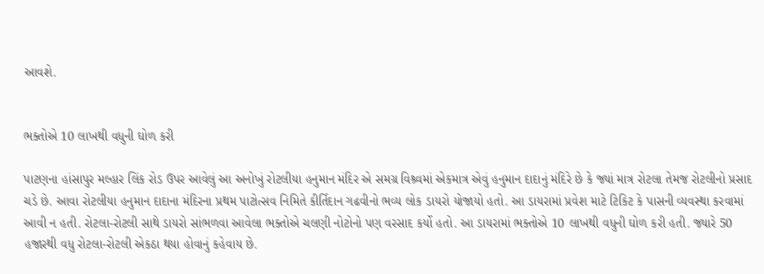આવશે.


ભક્તોએ 10 લાખથી વધુની ઘોળ કરી

પાટણના હાંસાપુર મલ્હાર લિંક રોડ ઉપર આવેલું આ અનોખું રોટલીયા હનુમાન મંદિર એ સમગ્ર વિશ્ર્વમાં એકમાત્ર એવું હનુમાન દાદાનું મંદિરે છે કે જ્યાં માત્ર રોટલા તેમજ રોટલીનો પ્રસાદ ચડે છે. આવા રોટલીયા હનુમાન દાદાના મંદિરના પ્રથમ પાટોત્સવ નિમિતે કીર્તિદાન ગઢવીનો ભવ્ય લોક ડાયરો યોજાયો હતો. આ ડાયરામાં પ્રવેશ માટે ટિકિટ કે પાસની વ્યવસ્થા કરવામાં આવી ન હતી. રોટલા-રોટલી સાથે ડાયરો સાંભળવા આવેલા ભક્તોએ ચલણી નોટોનો પણ વરસાદ કર્યો હતો. આ ડાયરામાં ભક્તોએ 10 લાખથી વધુની ઘોળ કરી હતી. જ્યારે 50 હજારથી વધુ રોટલા-રોટલી એકઠા થયા હોવાનું કહેવાય છે.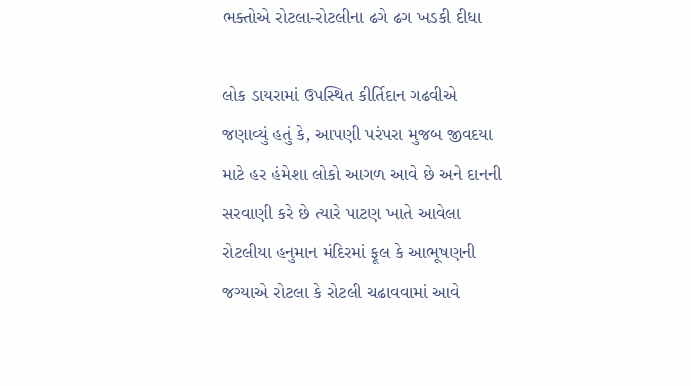ભક્તોએ રોટલા-રોટલીના ઢગે ઢગ ખડકી દીધા

લોક ડાયરામાં ઉપસ્થિત કીર્તિદાન ગઢવીએ જણાવ્યું હતું કે, આપણી પરંપરા મુજબ જીવદયા માટે હર હંમેશા લોકો આગળ આવે છે અને દાનની સરવાણી કરે છે ત્યારે પાટણ ખાતે આવેલા રોટલીયા હનુમાન મંદિરમાં ફૂલ કે આભૂષણની જગ્યાએ રોટલા કે રોટલી ચઢાવવામાં આવે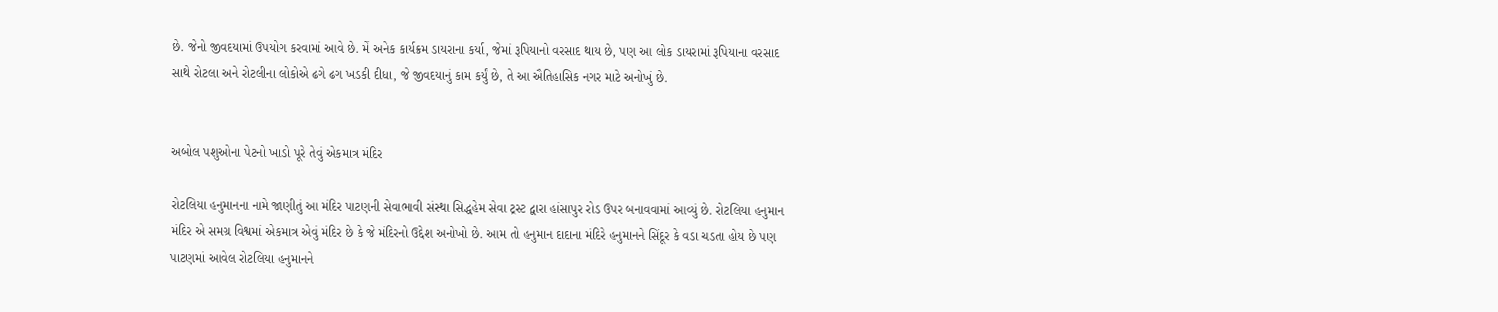છે. જેનો જીવદયામાં ઉપયોગ કરવામાં આવે છે. મેં અનેક કાર્યક્રમ ડાયરાના કર્યા, જેમાં રૂપિયાનો વરસાદ થાય છે, પણ આ લોક ડાયરામાં રૂપિયાના વરસાદ સાથે રોટલા અને રોટલીના લોકોએ ઢગે ઢગ ખડકી દીધા, જે જીવદયાનું કામ કર્યું છે, તે આ ઐતિહાસિક નગર માટે અનોખું છે.


અબોલ પશુઓના પેટનો ખાડો પૂરે તેવું એકમાત્ર મંદિર

રોટલિયા હનુમાનના નામે જાણીતું આ મંદિર પાટણની સેવાભાવી સંસ્થા સિદ્ધહેમ સેવા ટ્રસ્ટ દ્વારા હાંસાપુર રોડ ઉપર બનાવવામાં આવ્યું છે. રોટલિયા હનુમાન મંદિર એ સમગ્ર વિશ્વમાં એકમાત્ર એવું મંદિર છે કે જે મંદિરનો ઉદ્દેશ અનોખો છે. આમ તો હનુમાન દાદાના મંદિરે હનુમાનને સિંદૂર કે વડા ચડતા હોય છે પણ પાટણમાં આવેલ રોટલિયા હનુમાનને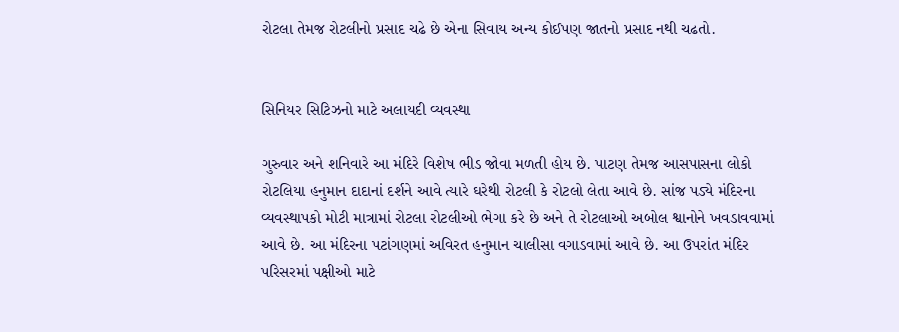રોટલા તેમજ રોટલીનો પ્રસાદ ચઢે છે એના સિવાય અન્ય કોઈપણ જાતનો પ્રસાદ નથી ચઢતો.


સિનિયર સિટિઝનો માટે અલાયદી વ્યવસ્થા

ગુરુવાર અને શનિવારે આ મંદિરે વિશેષ ભીડ જોવા મળતી હોય છે. પાટણ તેમજ આસપાસના લોકો રોટલિયા હનુમાન દાદાનાં દર્શને આવે ત્યારે ઘરેથી રોટલી કે રોટલો લેતા આવે છે. સાંજ પડ્યે મંદિરના વ્યવસ્થાપકો મોટી માત્રામાં રોટલા રોટલીઓ ભેગા કરે છે અને તે રોટલાઓ અબોલ શ્વાનોને ખવડાવવામાં આવે છે. આ મંદિરના પટાંગણમાં અવિરત હનુમાન ચાલીસા વગાડવામાં આવે છે. આ ઉપરાંત મંદિર પરિસરમાં પક્ષીઓ માટે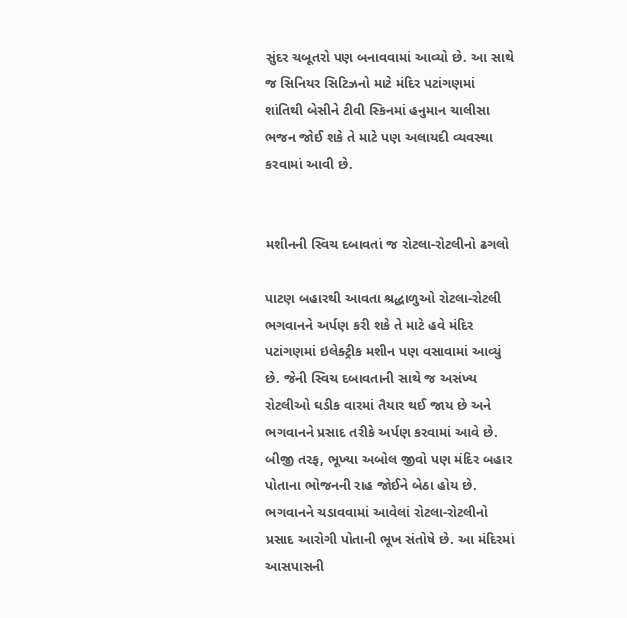સુંદર ચબૂતરો પણ બનાવવામાં આવ્યો છે. આ સાથે જ સિનિયર સિટિઝનો માટે મંદિર પટાંગણમાં શાંતિથી બેસીને ટીવી સ્કિનમાં હનુમાન ચાલીસા ભજન જોઈ શકે તે માટે પણ અલાયદી વ્યવસ્થા કરવામાં આવી છે.


મશીનની સ્વિચ દબાવતાં જ રોટલા-રોટલીનો ઢગલો

પાટણ બહારથી આવતા શ્રદ્ધાળુઓ રોટલા-રોટલી ભગવાનને અર્પણ કરી શકે તે માટે હવે મંદિર પટાંગણમાં ઇલેક્ટ્રીક મશીન પણ વસાવામાં આવ્યું છે. જેની સ્વિચ દબાવતાની સાથે જ અસંખ્ય રોટલીઓ ઘડીક વારમાં તૈયાર થઈ જાય છે અને ભગવાનને પ્રસાદ તરીકે અર્પણ કરવામાં આવે છે. બીજી તરફ, ભૂખ્યા અબોલ જીવો પણ મંદિર બહાર પોતાના ભોજનની રાહ જોઈને બેઠા હોય છે. ભગવાનને ચડાવવામાં આવેલાં રોટલા-રોટલીનો પ્રસાદ આરોગી પોતાની ભૂખ સંતોષે છે. આ મંદિરમાં આસપાસની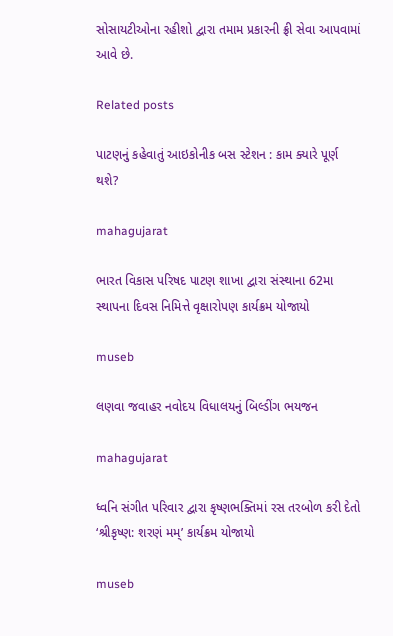સોસાયટીઓના રહીશો દ્વારા તમામ પ્રકારની ફ્રી સેવા આપવામાં આવે છે.

Related posts

પાટણનું કહેવાતું આઇકોનીક બસ સ્ટેશન : કામ ક્યારે પૂર્ણ થશે?

mahagujarat

ભારત વિકાસ પરિષદ પાટણ શાખા દ્વારા સંસ્થાના 62મા સ્થાપના દિવસ નિમિત્તે વૃક્ષારોપણ કાર્યક્રમ યોજાયો

museb

લણવા જવાહર નવોદય વિધાલયનું બિલ્ડીંગ ભયજન

mahagujarat

ધ્વનિ સંગીત પરિવાર દ્વારા કૃષ્ણભક્તિમાં રસ તરબોળ કરી દેતો ‘શ્રીકૃષ્ણ: શરણં મમ્’ કાર્યક્રમ યોજાયો

museb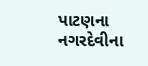પાટણના નગરદેવીના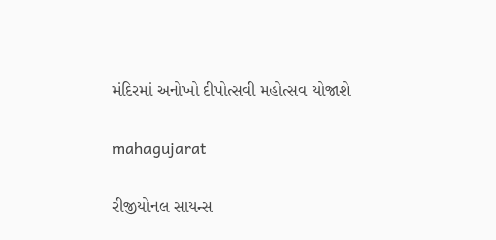મંદિરમાં અનોખો દીપોત્સવી મહોત્સવ યોજાશે

mahagujarat

રીજીયોનલ સાયન્સ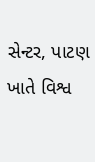સેન્ટર, પાટણ ખાતે વિશ્વ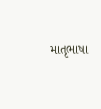માતૃભાષા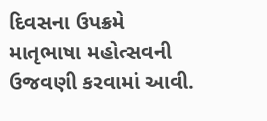દિવસના ઉપક્રમે માતૃભાષા મહોત્સવની ઉજવણી કરવામાં આવી.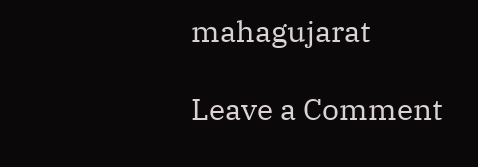mahagujarat

Leave a Comment